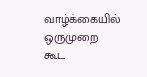வாழ்க்கையில் ஒருமுறை கூட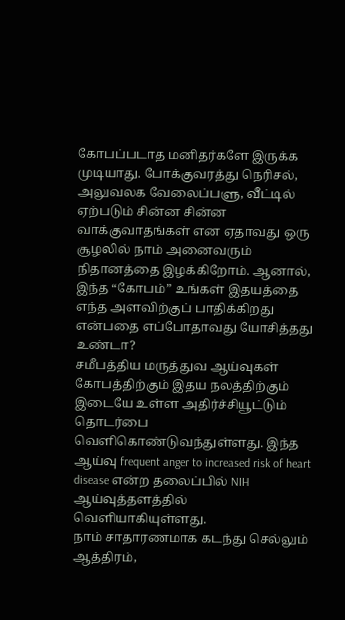கோபப்படாத மனிதர்களே இருக்க முடியாது. போக்குவரத்து நெரிசல், அலுவலக வேலைப்பளு, வீட்டில் ஏற்படும் சின்ன சின்ன வாக்குவாதங்கள் என ஏதாவது ஒரு சூழலில் நாம் அனைவரும் நிதானத்தை இழக்கிறோம். ஆனால், இந்த “கோபம்” உங்கள் இதயத்தை எந்த அளவிற்குப் பாதிக்கிறது என்பதை எப்போதாவது யோசித்தது உண்டா?
சமீபத்திய மருத்துவ ஆய்வுகள் கோபத்திற்கும் இதய நலத்திற்கும் இடையே உள்ள அதிர்ச்சியூட்டும் தொடர்பை வெளிகொண்டுவந்துள்ளது. இந்த ஆய்வு frequent anger to increased risk of heart disease என்ற தலைப்பில் NIH ஆய்வுத்தளத்தில் வெளியாகியுள்ளது.
நாம் சாதாரணமாக கடந்து செல்லும் ஆத்திரம்,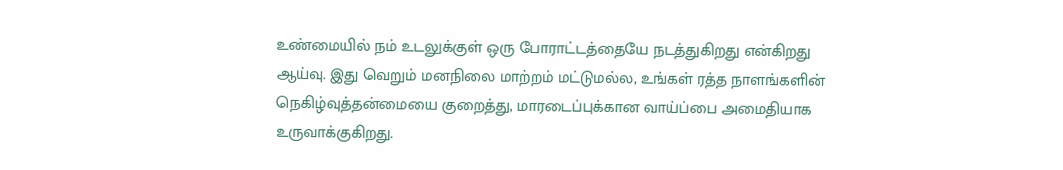உண்மையில் நம் உடலுக்குள் ஒரு போராட்டத்தையே நடத்துகிறது என்கிறது ஆய்வு. இது வெறும் மனநிலை மாற்றம் மட்டுமல்ல, உங்கள் ரத்த நாளங்களின் நெகிழ்வுத்தன்மையை குறைத்து, மாரடைப்புக்கான வாய்ப்பை அமைதியாக உருவாக்குகிறது.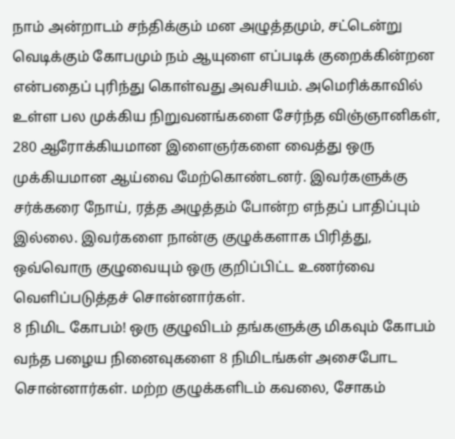நாம் அன்றாடம் சந்திக்கும் மன அழுத்தமும், சட்டென்று வெடிக்கும் கோபமும் நம் ஆயுளை எப்படிக் குறைக்கின்றன என்பதைப் புரிந்து கொள்வது அவசியம். அமெரிக்காவில் உள்ள பல முக்கிய நிறுவனங்களை சேர்ந்த விஞ்ஞானிகள், 280 ஆரோக்கியமான இளைஞர்களை வைத்து ஒரு முக்கியமான ஆய்வை மேற்கொண்டனர். இவர்களுக்கு சர்க்கரை நோய், ரத்த அழுத்தம் போன்ற எந்தப் பாதிப்பும் இல்லை. இவர்களை நான்கு குழுக்களாக பிரித்து, ஒவ்வொரு குழுவையும் ஒரு குறிப்பிட்ட உணர்வை வெளிப்படுத்தச் சொன்னார்கள்.
8 நிமிட கோபம்! ஒரு குழுவிடம் தங்களுக்கு மிகவும் கோபம் வந்த பழைய நினைவுகளை 8 நிமிடங்கள் அசைபோட சொன்னார்கள். மற்ற குழுக்களிடம் கவலை, சோகம்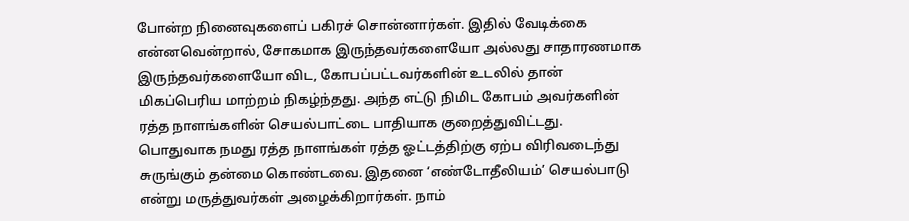போன்ற நினைவுகளைப் பகிரச் சொன்னார்கள். இதில் வேடிக்கை என்னவென்றால், சோகமாக இருந்தவர்களையோ அல்லது சாதாரணமாக இருந்தவர்களையோ விட, கோபப்பட்டவர்களின் உடலில் தான் மிகப்பெரிய மாற்றம் நிகழ்ந்தது. அந்த எட்டு நிமிட கோபம் அவர்களின் ரத்த நாளங்களின் செயல்பாட்டை பாதியாக குறைத்துவிட்டது.
பொதுவாக நமது ரத்த நாளங்கள் ரத்த ஓட்டத்திற்கு ஏற்ப விரிவடைந்து சுருங்கும் தன்மை கொண்டவை. இதனை ‘எண்டோதீலியம்’ செயல்பாடு என்று மருத்துவர்கள் அழைக்கிறார்கள். நாம்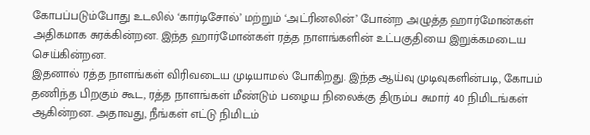கோபப்படும்போது உடலில் ‘கார்டிசோல்’ மற்றும் ‘அட்ரினலின்’ போன்ற அழுத்த ஹார்மோன்கள் அதிகமாக சுரக்கின்றன. இந்த ஹார்மோன்கள் ரத்த நாளங்களின் உட்பகுதியை இறுக்கமடைய செய்கின்றன.
இதனால் ரத்த நாளங்கள் விரிவடைய முடியாமல் போகிறது. இந்த ஆய்வு முடிவுகளின்படி, கோபம் தணிந்த பிறகும் கூட, ரத்த நாளங்கள் மீண்டும் பழைய நிலைக்கு திரும்ப சுமார் 40 நிமிடங்கள் ஆகின்றன. அதாவது, நீங்கள் எட்டு நிமிடம்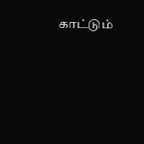காட்டும்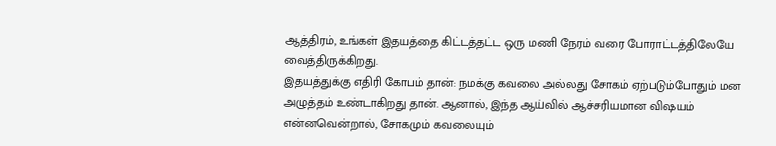ஆத்திரம், உங்கள் இதயத்தை கிட்டத்தட்ட ஒரு மணி நேரம் வரை போராட்டத்திலேயே வைத்திருக்கிறது.
இதயத்துக்கு எதிரி கோபம் தான்: நமக்கு கவலை அல்லது சோகம் ஏற்படும்போதும் மன அழுத்தம் உண்டாகிறது தான். ஆனால், இந்த ஆய்வில் ஆச்சரியமான விஷயம் என்னவென்றால், சோகமும் கவலையும்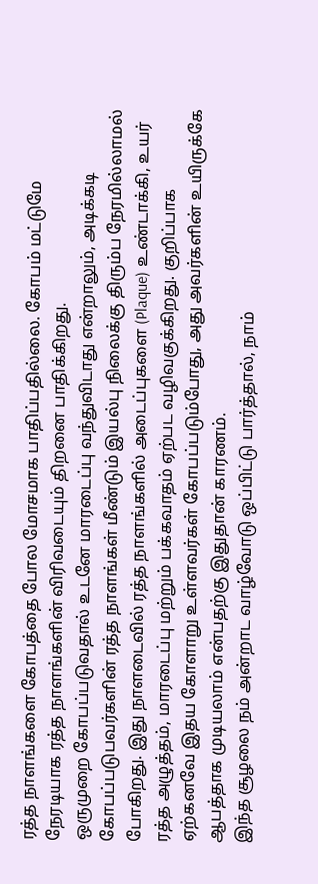ரத்த நாளங்களை கோபத்தை போல மோசமாக பாதிப்பதில்லை. கோபம் மட்டுமே நேரடியாக ரத்த நாளங்களின் விரிவடையும் திறனை பாதிக்கிறது.
ஒருமுறை கோபப்படுவதால் உடனே மாரடைப்பு வந்துவிடாது என்றாலும், அடிக்கடி கோபப்படுபவர்களின் ரத்த நாளங்கள் மீண்டும் இயல்பு நிலைக்கு திரும்ப நேரமில்லாமல் போகிறது. இது நாளடைவில் ரத்த நாளங்களில் அடைப்புகளை (Plaque) உண்டாக்கி, உயர் ரத்த அழுத்தம், மாரடைப்பு மற்றும் பக்கவாதம் ஏற்பட வழிவகுக்கிறது. குறிப்பாக ஏற்கனவே இதய கோளாறு உள்ளவர்கள் கோபப்படும்போது, அது அவர்களின் உயிருக்கே ஆபத்தாக முடியலாம் என்பதற்கு இதுதான் காரணம்.
இந்த சூழலை நம் அன்றாட வாழ்வோடு ஒப்பிட்டு பார்த்தால், நாம்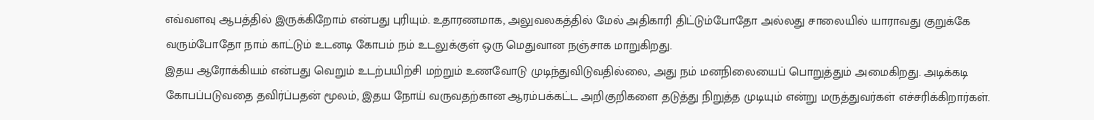எவ்வளவு ஆபத்தில் இருக்கிறோம் என்பது புரியும். உதாரணமாக, அலுவலகத்தில் மேல் அதிகாரி திட்டும்போதோ அல்லது சாலையில் யாராவது குறுக்கே வரும்போதோ நாம் காட்டும் உடனடி கோபம் நம் உடலுக்குள் ஒரு மெதுவான நஞ்சாக மாறுகிறது.
இதய ஆரோக்கியம் என்பது வெறும் உடற்பயிற்சி மற்றும் உணவோடு முடிந்துவிடுவதில்லை, அது நம் மனநிலையைப் பொறுத்தும் அமைகிறது. அடிக்கடி கோபப்படுவதை தவிர்ப்பதன் மூலம், இதய நோய் வருவதற்கான ஆரம்பக்கட்ட அறிகுறிகளை தடுத்து நிறுத்த முடியும் என்று மருத்துவர்கள் எச்சரிக்கிறார்கள்.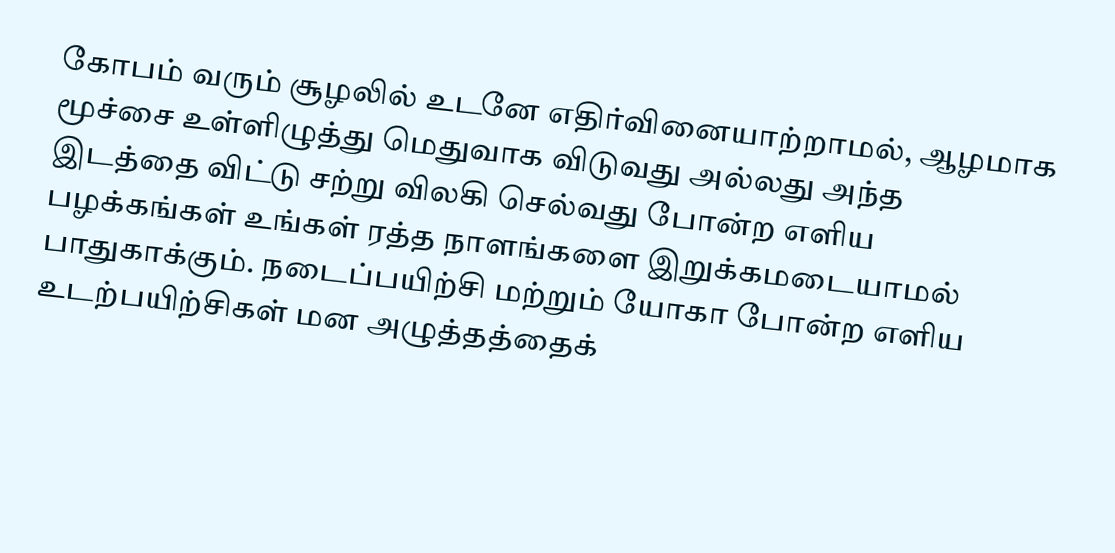கோபம் வரும் சூழலில் உடனே எதிர்வினையாற்றாமல், ஆழமாக மூச்சை உள்ளிழுத்து மெதுவாக விடுவது அல்லது அந்த இடத்தை விட்டு சற்று விலகி செல்வது போன்ற எளிய பழக்கங்கள் உங்கள் ரத்த நாளங்களை இறுக்கமடையாமல் பாதுகாக்கும். நடைப்பயிற்சி மற்றும் யோகா போன்ற எளிய உடற்பயிற்சிகள் மன அழுத்தத்தைக்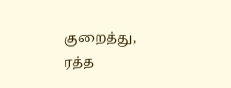குறைத்து, ரத்த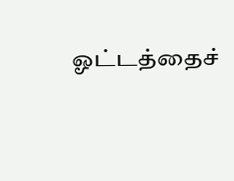ஓட்டத்தைச்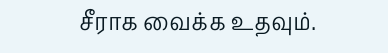சீராக வைக்க உதவும்.